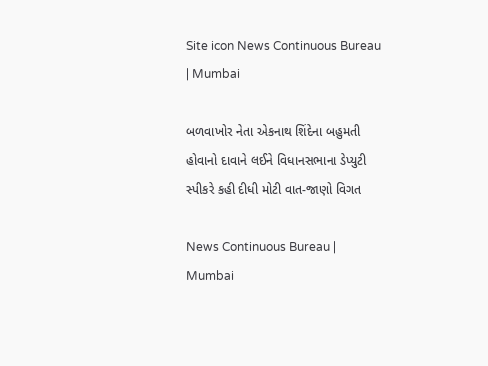Site icon News Continuous Bureau | Mumbai

બળવાખોર નેતા એકનાથ શિંદેના બહુમતી હોવાનો દાવાને લઈને વિધાનસભાના ડેપ્યુટી સ્પીકરે કહી દીધી મોટી વાત-જાણો વિગત

News Continuous Bureau | Mumbai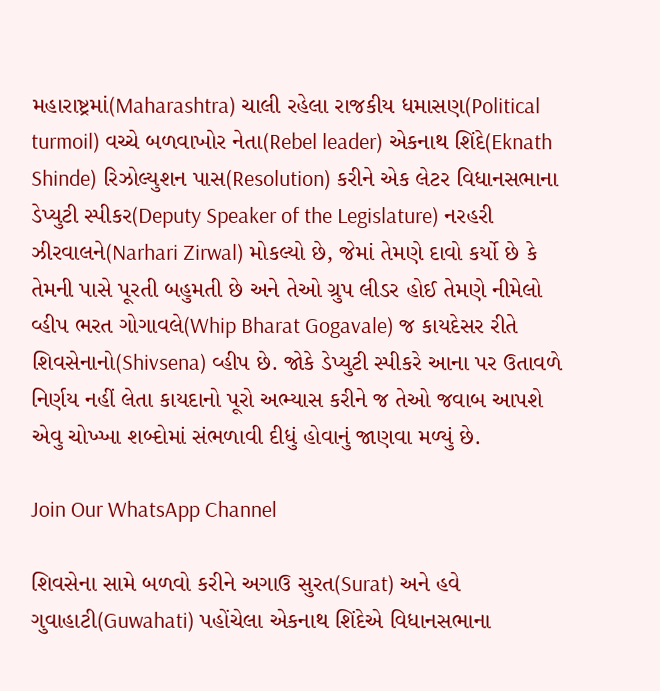મહારાષ્ટ્રમાં(Maharashtra) ચાલી રહેલા રાજકીય ધમાસણ(Political turmoil) વચ્ચે બળવાખોર નેતા(Rebel leader) એકનાથ શિંદે(Eknath Shinde) રિઝોલ્યુશન પાસ(Resolution) કરીને એક લેટર વિધાનસભાના ડેપ્યુટી સ્પીકર(Deputy Speaker of the Legislature) નરહરી ઝીરવાલને(Narhari Zirwal) મોકલ્યો છે, જેમાં તેમણે દાવો કર્યો છે કે તેમની પાસે પૂરતી બહુમતી છે અને તેઓ ગ્રુપ લીડર હોઈ તેમણે નીમેલો વ્હીપ ભરત ગોગાવલે(Whip Bharat Gogavale) જ કાયદેસર રીતે શિવસેનાનો(Shivsena) વ્હીપ છે. જોકે ડેપ્યુટી સ્પીકરે આના પર ઉતાવળે નિર્ણય નહીં લેતા કાયદાનો પૂરો અભ્યાસ કરીને જ તેઓ જવાબ આપશે એવુ ચોખ્ખા શબ્દોમાં સંભળાવી દીધું હોવાનું જાણવા મળ્યું છે.

Join Our WhatsApp Channel

શિવસેના સામે બળવો કરીને અગાઉ સુરત(Surat) અને હવે ગુવાહાટી(Guwahati) પહોંચેલા એકનાથ શિંદેએ વિધાનસભાના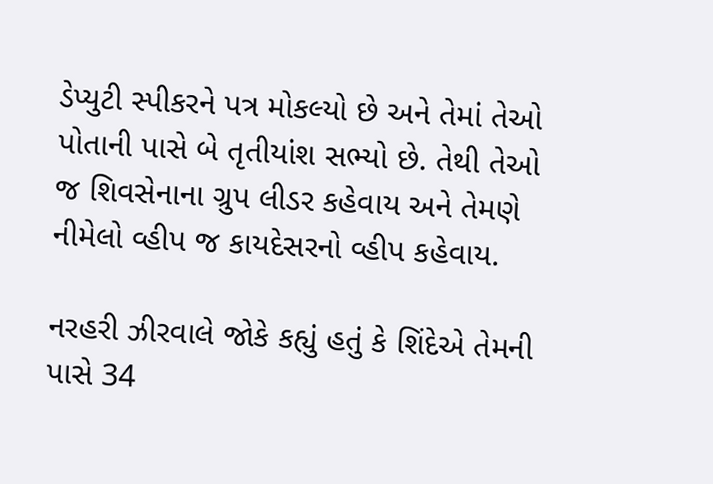ડેપ્યુટી સ્પીકરને પત્ર મોકલ્યો છે અને તેમાં તેઓ પોતાની પાસે બે તૃતીયાંશ સભ્યો છે. તેથી તેઓ જ શિવસેનાના ગ્રુપ લીડર કહેવાય અને તેમણે નીમેલો વ્હીપ જ કાયદેસરનો વ્હીપ કહેવાય.

નરહરી ઝીરવાલે જોકે કહ્યું હતું કે શિંદેએ તેમની પાસે 34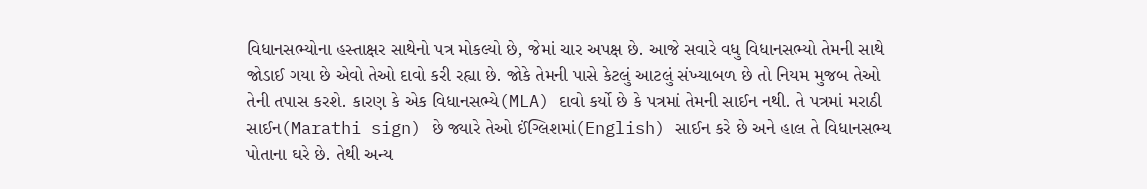વિધાનસભ્યોના હસ્તાક્ષર સાથેનો પત્ર મોકલ્યો છે, જેમાં ચાર અપક્ષ છે. આજે સવારે વધુ વિધાનસભ્યો તેમની સાથે જોડાઈ ગયા છે એવો તેઓ દાવો કરી રહ્યા છે. જોકે તેમની પાસે કેટલું આટલું સંખ્યાબળ છે તો નિયમ મુજબ તેઓ તેની તપાસ કરશે. કારણ કે એક વિધાનસભ્યે(MLA) દાવો કર્યો છે કે પત્રમાં તેમની સાઈન નથી. તે પત્રમાં મરાઠી સાઈન(Marathi sign) છે જ્યારે તેઓ ઈંગ્લિશમાં(English) સાઈન કરે છે અને હાલ તે વિધાનસભ્ય પોતાના ઘરે છે. તેથી અન્ય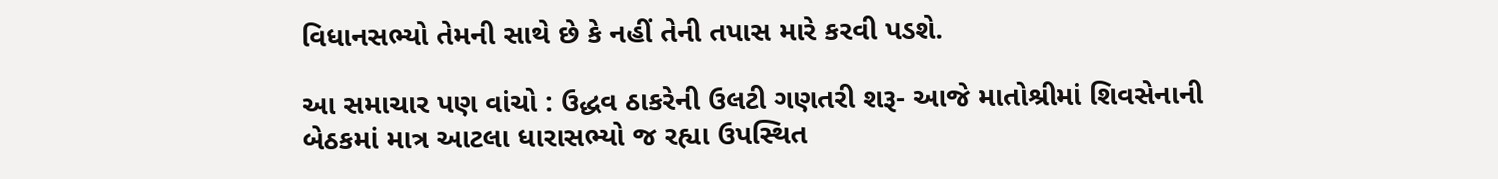વિધાનસભ્યો તેમની સાથે છે કે નહીં તેની તપાસ મારે કરવી પડશે.

આ સમાચાર પણ વાંચો : ઉદ્ધવ ઠાકરેની ઉલટી ગણતરી શરૂ- આજે માતોશ્રીમાં શિવસેનાની બેઠકમાં માત્ર આટલા ધારાસભ્યો જ રહ્યા ઉપસ્થિત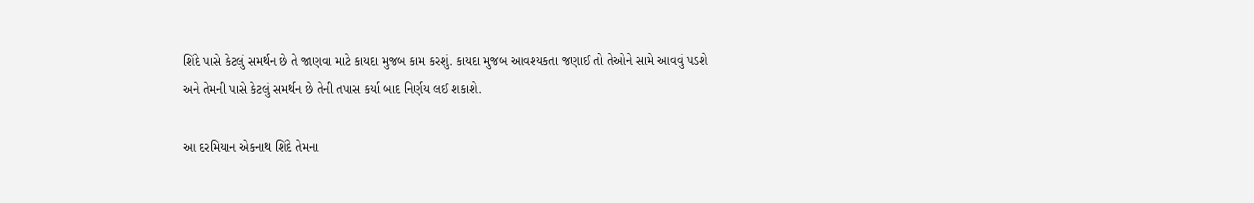શિંદે પાસે કેટલું સમર્થન છે તે જાણવા માટે કાયદા મુજબ કામ કરશું. કાયદા મુજબ આવશ્યકતા જણાઈ તો તેઓને સામે આવવું પડશે અને તેમની પાસે કેટલું સમર્થન છે તેની તપાસ કર્યા બાદ નિર્ણય લઈ શકાશે.

આ દરમિયાન એકનાથ શિંદે તેમના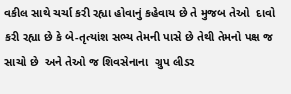વકીલ સાથે ચર્ચા કરી રહ્યા હોવાનું કહેવાય છે તે મુજબ તેઓ  દાવો કરી રહ્યા છે કે બે-તૃત્યાંશ સભ્ય તેમની પાસે છે તેથી તેમનો પક્ષ જ સાચો છે  અને તેઓ જ શિવસેનાના  ગ્રુપ લીડર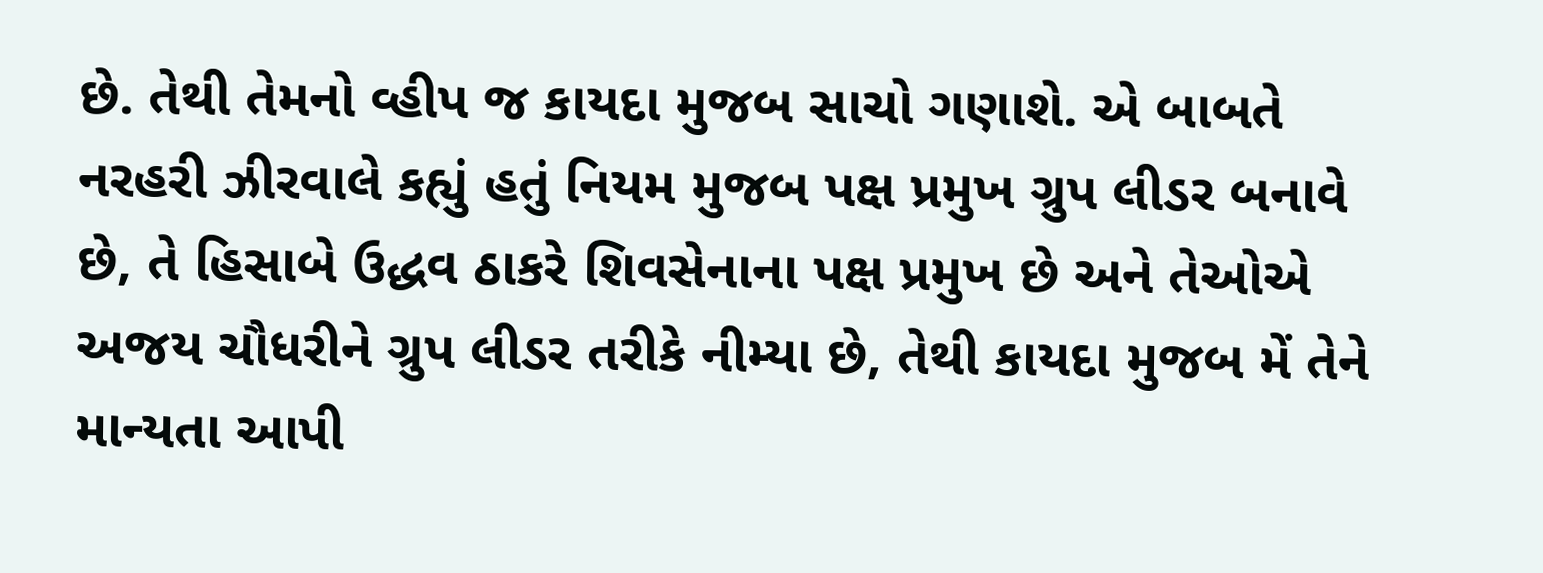છે. તેથી તેમનો વ્હીપ જ કાયદા મુજબ સાચો ગણાશે. એ બાબતે નરહરી ઝીરવાલે કહ્યું હતું નિયમ મુજબ પક્ષ પ્રમુખ ગ્રુપ લીડર બનાવે છે, તે હિસાબે ઉદ્ધવ ઠાકરે શિવસેનાના પક્ષ પ્રમુખ છે અને તેઓએ અજય ચૌધરીને ગ્રુપ લીડર તરીકે નીમ્યા છે, તેથી કાયદા મુજબ મેં તેને માન્યતા આપી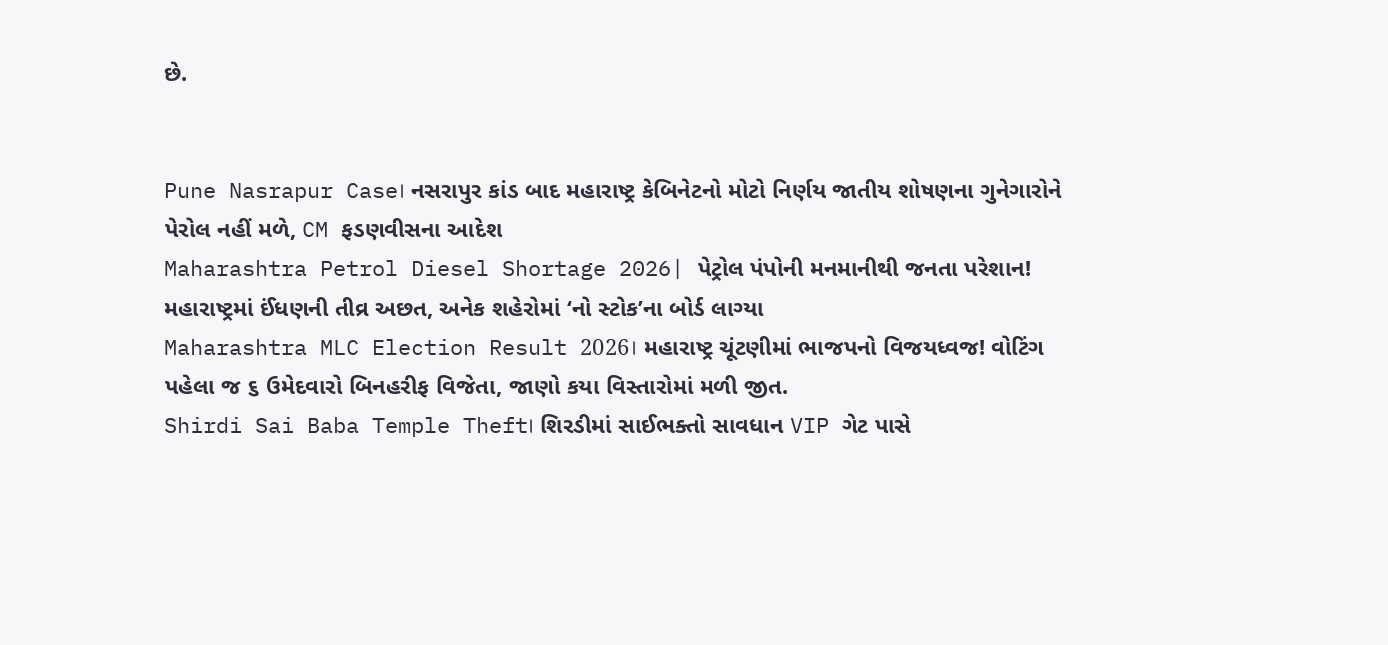છે.


Pune Nasrapur Case। નસરાપુર કાંડ બાદ મહારાષ્ટ્ર કેબિનેટનો મોટો નિર્ણય જાતીય શોષણના ગુનેગારોને પેરોલ નહીં મળે, CM ફડણવીસના આદેશ
Maharashtra Petrol Diesel Shortage 2026| પેટ્રોલ પંપોની મનમાનીથી જનતા પરેશાન! મહારાષ્ટ્રમાં ઈંધણની તીવ્ર અછત, અનેક શહેરોમાં ‘નો સ્ટોક’ના બોર્ડ લાગ્યા
Maharashtra MLC Election Result 2026। મહારાષ્ટ્ર ચૂંટણીમાં ભાજપનો વિજયધ્વજ! વોટિંગ પહેલા જ ૬ ઉમેદવારો બિનહરીફ વિજેતા, જાણો કયા વિસ્તારોમાં મળી જીત.
Shirdi Sai Baba Temple Theft। શિરડીમાં સાઈભક્તો સાવધાન VIP ગેટ પાસે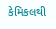કેમિકલથી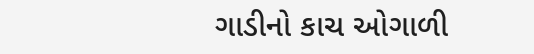ગાડીનો કાચ ઓગાળી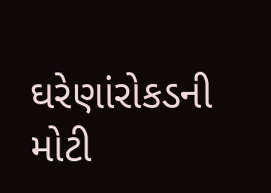ઘરેણાંરોકડની મોટી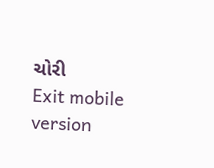ચોરી
Exit mobile version